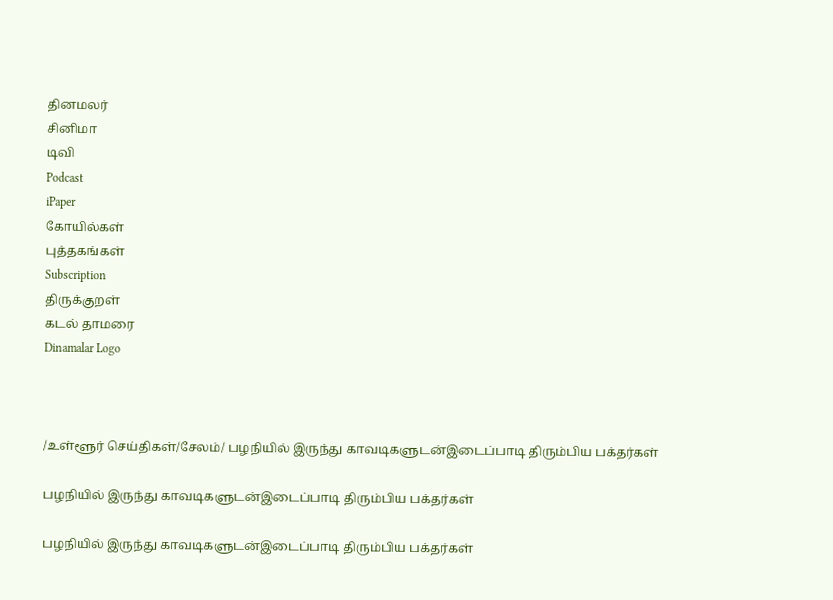தினமலர்
சினிமா
டிவி
Podcast
iPaper
கோயில்கள்
புத்தகங்கள்
Subscription
திருக்குறள்
கடல் தாமரை
Dinamalar Logo



/உள்ளூர் செய்திகள்/சேலம்/ பழநியில் இருந்து காவடிகளுடன்இடைப்பாடி திரும்பிய பக்தர்கள்

பழநியில் இருந்து காவடிகளுடன்இடைப்பாடி திரும்பிய பக்தர்கள்

பழநியில் இருந்து காவடிகளுடன்இடைப்பாடி திரும்பிய பக்தர்கள்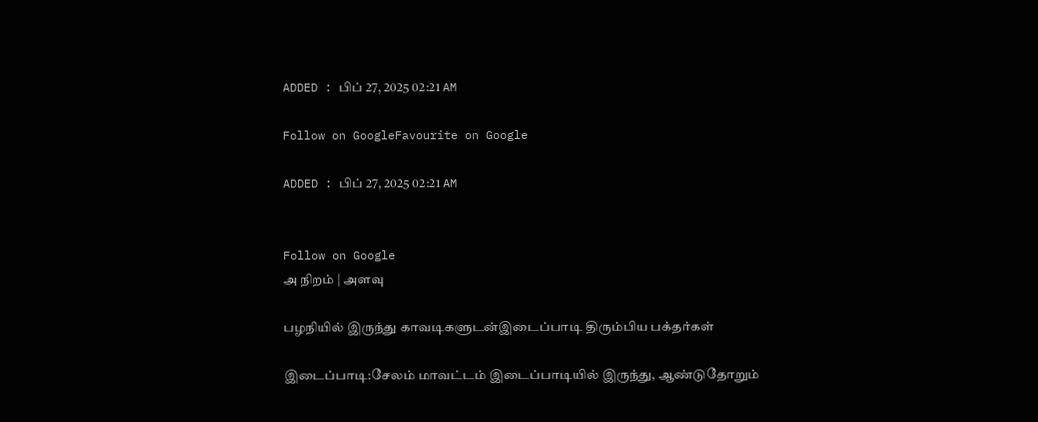ADDED : பிப் 27, 2025 02:21 AM

Follow on GoogleFavourite on Google

ADDED : பிப் 27, 2025 02:21 AM


Follow on Google
அ நிறம் | அளவு

பழநியில் இருந்து காவடிகளுடன்இடைப்பாடி திரும்பிய பக்தர்கள்

இடைப்பாடி:சேலம் மாவட்டம் இடைப்பாடியில் இருந்து, ஆண்டுதோறும்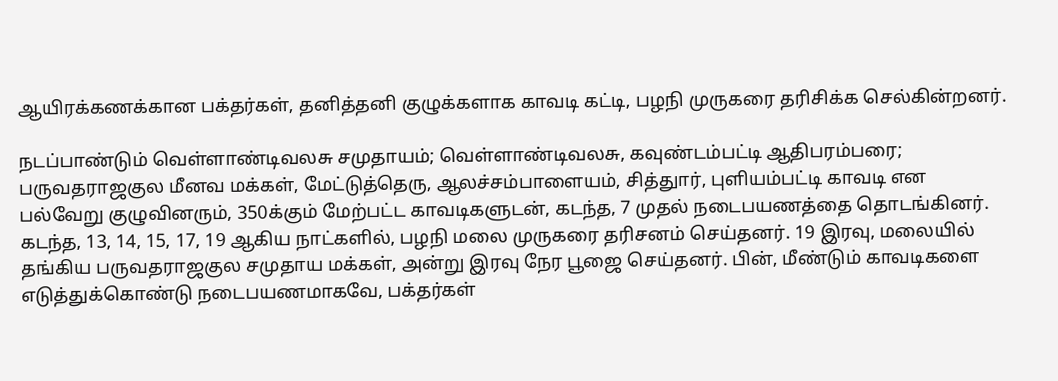ஆயிரக்கணக்கான பக்தர்கள், தனித்தனி குழுக்களாக காவடி கட்டி, பழநி முருகரை தரிசிக்க செல்கின்றனர்.

நடப்பாண்டும் வெள்ளாண்டிவலசு சமுதாயம்; வெள்ளாண்டிவலசு, கவுண்டம்பட்டி ஆதிபரம்பரை; பருவதராஜகுல மீனவ மக்கள், மேட்டுத்தெரு, ஆலச்சம்பாளையம், சித்துார், புளியம்பட்டி காவடி என பல்வேறு குழுவினரும், 350க்கும் மேற்பட்ட காவடிகளுடன், கடந்த, 7 முதல் நடைபயணத்தை தொடங்கினர். கடந்த, 13, 14, 15, 17, 19 ஆகிய நாட்களில், பழநி மலை முருகரை தரிசனம் செய்தனர். 19 இரவு, மலையில் தங்கிய பருவதராஜகுல சமுதாய மக்கள், அன்று இரவு நேர பூஜை செய்தனர். பின், மீண்டும் காவடிகளை எடுத்துக்கொண்டு நடைபயணமாகவே, பக்தர்கள்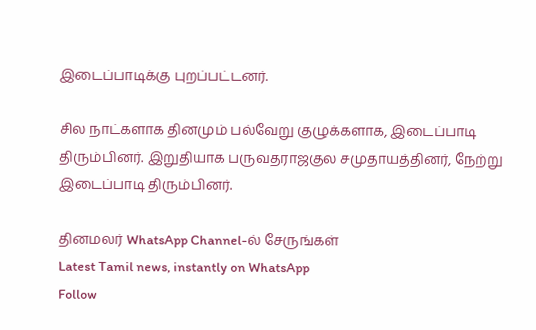இடைப்பாடிக்கு புறப்பட்டனர்.

சில நாட்களாக தினமும் பல்வேறு குழுக்களாக, இடைப்பாடி திரும்பினர். இறுதியாக பருவதராஜகுல சமுதாயத்தினர், நேற்று இடைப்பாடி திரும்பினர்.

தினமலர் WhatsApp Channel-ல் சேருங்கள்
Latest Tamil news, instantly on WhatsApp
Follow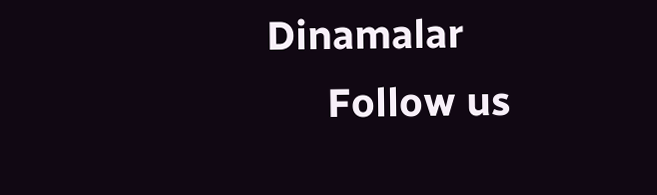Dinamalar
      Follow us